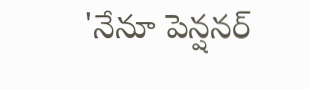'నేనూ పెన్షనర్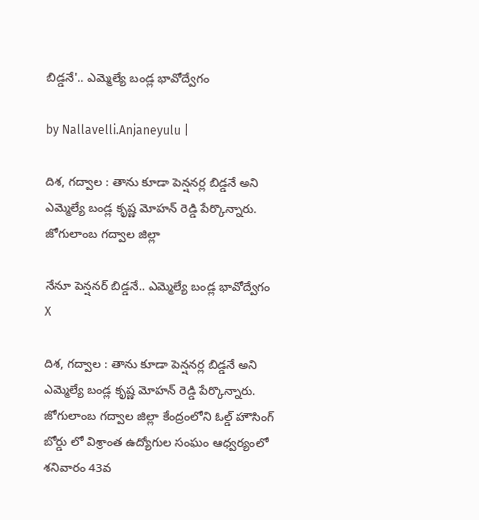బిడ్డనే'.. ఎమ్మెల్యే బండ్ల‌ భావోద్వేగం

by Nallavelli.Anjaneyulu |

దిశ, గద్వాల : తాను కూడా పెన్ష‌న‌ర్ల బిడ్డ‌నే అని ఎమ్మెల్యే బండ్ల కృష్ణ మోహ‌న్ రెడ్డి పేర్కొన్నారు. జోగులాంబ గద్వాల జిల్లా

నేనూ పెన్షనర్ బిడ్డనే.. ఎమ్మెల్యే బండ్ల‌ భావోద్వేగం
X

దిశ, గద్వాల : తాను కూడా పెన్ష‌న‌ర్ల బిడ్డ‌నే అని ఎమ్మెల్యే బండ్ల కృష్ణ మోహ‌న్ రెడ్డి పేర్కొన్నారు. జోగులాంబ గద్వాల జిల్లా కేంద్రంలోని ఓల్డ్ హౌసింగ్ బోర్డు లో విశ్రాంత ఉద్యోగుల సంఘం ఆధ్వర్యంలో శ‌నివారం 43వ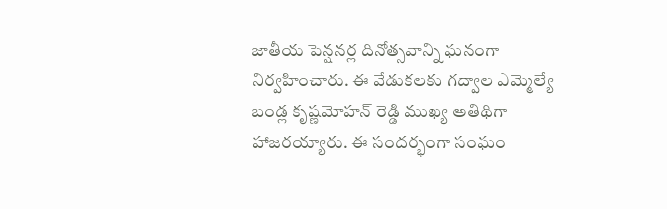జాతీయ పెన్షనర్ల దినోత్సవాన్ని ఘనంగా నిర్వహించారు. ఈ వేడుకలకు గద్వాల ఎమ్మెల్యే బండ్ల కృష్ణమోహన్ రెడ్డి ముఖ్య అతిథిగా హాజరయ్యారు. ఈ సందర్భంగా సంఘం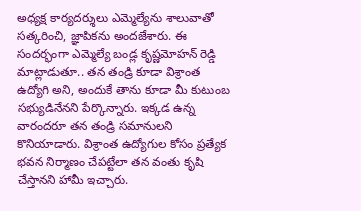అధ్యక్ష కార్యదర్శులు ఎమ్మెల్యేను శాలువాతో సత్కరించి, జ్ఞాపికను అందజేశారు. ఈ సందర్భంగా ఎమ్మెల్యే బండ్ల కృష్ణమోహన్ రెడ్డి మాట్లాడుతూ.. తన తండ్రి కూడా విశ్రాంత ఉద్యోగి అని, అందుకే తాను కూడా మీ కుటుంబ సభ్యుడినేనని పేర్కొన్నారు. ఇక్కడ ఉన్న వారందరూ తన తండ్రి సమానులని కొనియాడారు. విశ్రాంత ఉద్యోగుల కోసం ప్రత్యేక భవన నిర్మాణం చేపట్టేలా తన వంతు కృషి చేస్తానని హామీ ఇచ్చారు.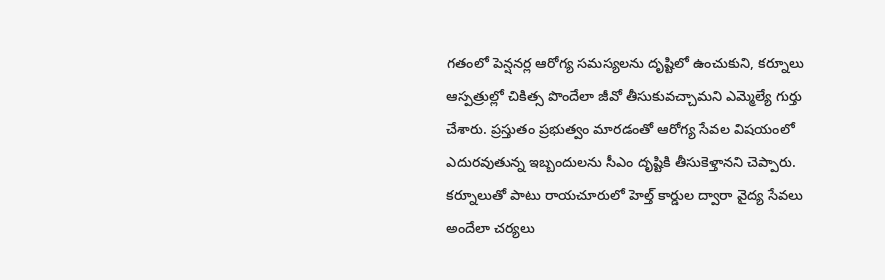గతంలో పెన్షనర్ల ఆరోగ్య సమస్యలను దృష్టిలో ఉంచుకుని, కర్నూలు ఆస్పత్రుల్లో చికిత్స పొందేలా జీవో తీసుకువచ్చామని ఎమ్మెల్యే గుర్తు చేశారు. ప్రస్తుతం ప్రభుత్వం మారడంతో ఆరోగ్య సేవల విషయంలో ఎదురవుతున్న ఇబ్బందులను సీఎం దృష్టికి తీసుకెళ్తానని చెప్పారు. కర్నూలుతో పాటు రాయచూరులో హెల్త్ కార్డుల ద్వారా వైద్య సేవలు అందేలా చర్యలు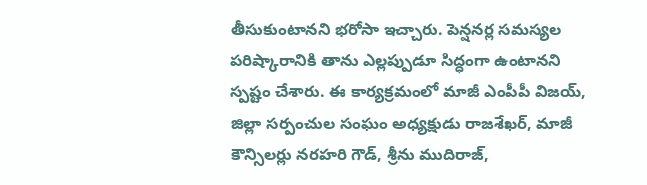తీసుకుంటానని భరోసా ఇచ్చారు. పెన్షనర్ల సమస్యల పరిష్కారానికి తాను ఎల్లప్పుడూ సిద్ధంగా ఉంటానని స్పష్టం చేశారు. ఈ కార్యక్రమంలో మాజీ ఎంపీపీ విజయ్, జిల్లా సర్పంచుల సంఘం అధ్యక్షుడు రాజశేఖర్, మాజీ కౌన్సిలర్లు నరహరి గౌడ్, శ్రీను ముదిరాజ్,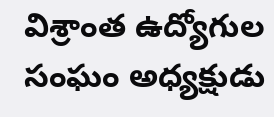విశ్రాంత ఉద్యోగుల సంఘం అధ్యక్షుడు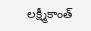లక్ష్మీకాంత్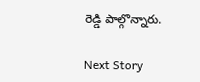రెడ్డి పాల్గొన్నారు.

Next Story